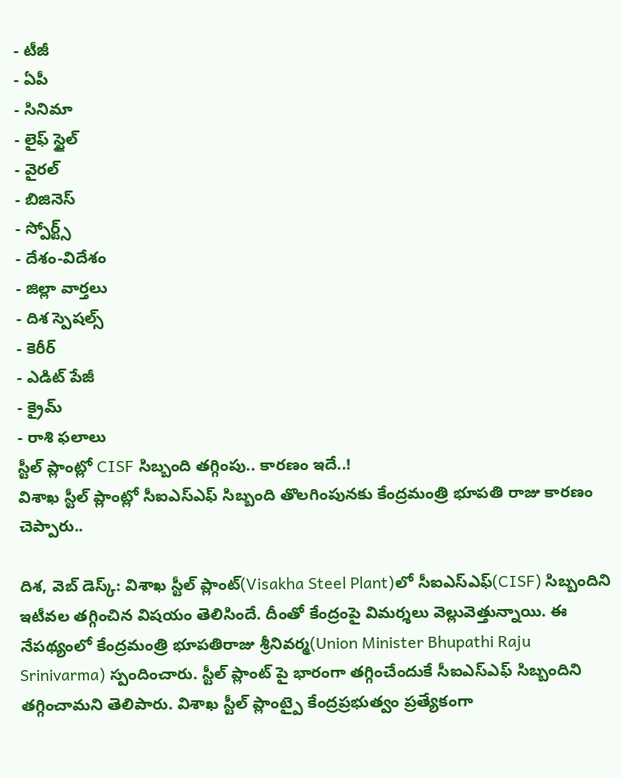- టీజీ
- ఏపీ
- సినిమా
- లైఫ్ స్టైల్
- వైరల్
- బిజినెస్
- స్పోర్ట్స్
- దేశం-విదేశం
- జిల్లా వార్తలు
- దిశ స్పెషల్స్
- కెరీర్
- ఎడిట్ పేజీ
- క్రైమ్
- రాశి ఫలాలు
స్టీల్ ప్లాంట్లో CISF సిబ్బంది తగ్గింపు.. కారణం ఇదే..!
విశాఖ స్టీల్ ప్లాంట్లో సీఐఎస్ఎఫ్ సిబ్బంది తొలగింపునకు కేంద్రమంత్రి భూపతి రాజు కారణం చెప్పారు..

దిశ, వెబ్ డెస్క్: విశాఖ స్టీల్ ప్లాంట్(Visakha Steel Plant)లో సీఐఎస్ఎఫ్(CISF) సిబ్బందిని ఇటీవల తగ్గించిన విషయం తెలిసిందే. దీంతో కేంద్రంపై విమర్శలు వెల్లువెత్తున్నాయి. ఈ నేపథ్యంలో కేంద్రమంత్రి భూపతిరాజు శ్రీనివర్మ(Union Minister Bhupathi Raju Srinivarma) స్పందించారు. స్టీల్ ప్లాంట్ పై భారంగా తగ్గించేందుకే సీఐఎస్ఎఫ్ సిబ్బందిని తగ్గించామని తెలిపారు. విశాఖ స్టీల్ ప్లాంట్పై కేంద్రప్రభుత్వం ప్రత్యేకంగా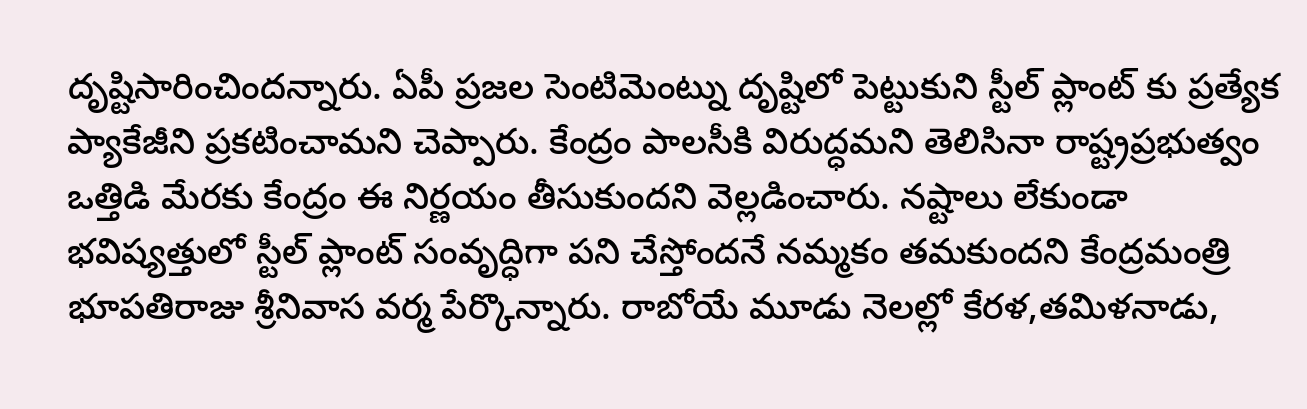దృష్టిసారించిందన్నారు. ఏపీ ప్రజల సెంటిమెంట్ను దృష్టిలో పెట్టుకుని స్టీల్ ప్లాంట్ కు ప్రత్యేక ప్యాకేజీని ప్రకటించామని చెప్పారు. కేంద్రం పాలసీకి విరుద్ధమని తెలిసినా రాష్ట్రప్రభుత్వం ఒత్తిడి మేరకు కేంద్రం ఈ నిర్ణయం తీసుకుందని వెల్లడించారు. నష్టాలు లేకుండా భవిష్యత్తులో స్టీల్ ప్లాంట్ సంవృద్ధిగా పని చేస్తోందనే నమ్మకం తమకుందని కేంద్రమంత్రి భూపతిరాజు శ్రీనివాస వర్మ పేర్కొన్నారు. రాబోయే మూడు నెలల్లో కేరళ,తమిళనాడు,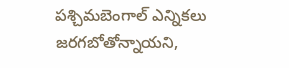పశ్చిమబెంగాల్ ఎన్నికలు జరగబోతోన్నాయని,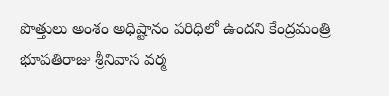పొత్తులు అంశం అధిష్టానం పరిధిలో ఉందని కేంద్రమంత్రి భూపతిరాజు శ్రీనివాస వర్మ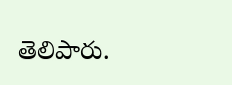తెలిపారు.